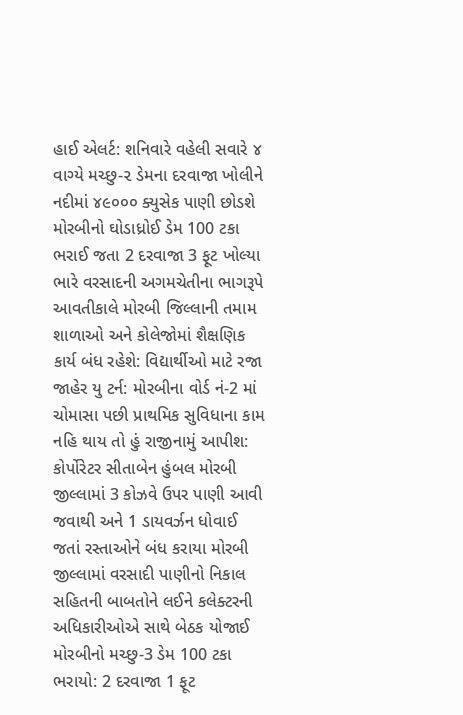હાઈ એલર્ટ: શનિવારે વહેલી સવારે ૪ વાગ્યે મચ્છુ-૨ ડેમના દરવાજા ખોલીને નદીમાં ૪૯૦૦૦ ક્યુસેક પાણી છોડશે મોરબીનો ઘોડાધ્રોઈ ડેમ 100 ટકા ભરાઈ જતા 2 દરવાજા 3 ફૂટ ખોલ્યા ભારે વરસાદની અગમચેતીના ભાગરૂપે આવતીકાલે મોરબી જિલ્લાની તમામ શાળાઓ અને કોલેજોમાં શૈક્ષણિક કાર્ય બંધ રહેશે: વિદ્યાર્થીઓ માટે રજા જાહેર યુ ટર્ન: મોરબીના વોર્ડ નં-2 માં ચોમાસા પછી પ્રાથમિક સુવિધાના કામ નહિ થાય તો હું રાજીનામું આપીશ: કોર્પોરેટર સીતાબેન હુંબલ મોરબી જીલ્લામાં 3 કોઝવે ઉપર પાણી આવી જવાથી અને 1 ડાયવર્ઝન ધોવાઈ જતાં રસ્તાઓને બંધ કરાયા મોરબી જીલ્લામાં વરસાદી પાણીનો નિકાલ સહિતની બાબતોને લઈને કલેક્ટરની અધિકારીઓએ સાથે બેઠક યોજાઈ મોરબીનો મચ્છુ-3 ડેમ 100 ટકા ભરાયો: 2 દરવાજા 1 ફૂટ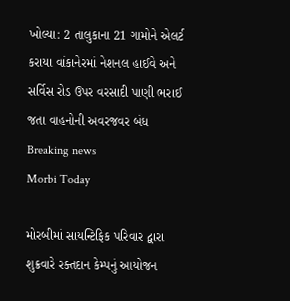ખોલ્યા: 2 તાલુકાના 21 ગામોને એલર્ટ કરાયા વાંકાનેરમાં નેશનલ હાઈવે અને સર્વિસ રોડ ઉપર વરસાદી પાણી ભરાઈ જતા વાહનોની અવરજવર બંધ
Breaking news
Morbi Today

મોરબીમાં સાયન્ટિફિક પરિવાર દ્વારા શુક્રવારે રક્તદાન કેમ્પનું આયોજન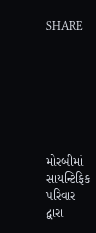SHARE







મોરબીમાં સાયન્ટિફિક પરિવાર દ્વારા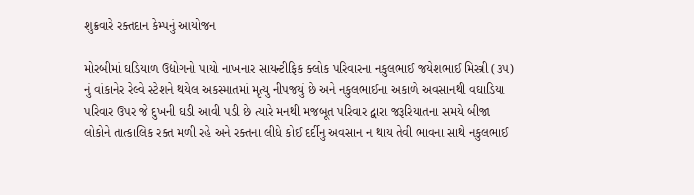શુક્રવારે રક્તદાન કેમ્પનું આયોજન

મોરબીમાં ઘડિયાળ ઉદ્યોગનો પાયો નાખનાર સાયન્ટીફિક ક્લોક પરિવારના નકુલભાઈ જયેશભાઈ મિસ્ત્રી (૩૫) નું વાંકાનેર રેલ્વે સ્ટેશને થયેલ અકસ્માતમાં મૃત્યુ નીપજયું છે અને નકુલભાઈના અકાળે અવસાનથી વઘાડિયા પરિવાર ઉપર જે દુખની ઘડી આવી પડી છે ત્યારે મનથી મજબૂત પરિવાર દ્વારા જરૂરિયાતના સમયે બીજા લોકોને તાત્કાલિક રક્ત મળી રહે અને રક્તના લીધે કોઈ દર્દીનુ અવસાન ન થાય તેવી ભાવના સાથે નકુલભાઈ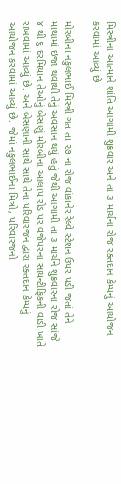મિસ્ત્રીના આત્માને શાંતિ આગામી શુક્રવાર અને તા ૩ માર્ચના રોજ રક્તદાન કેમ્પનું આયોજન કરવામાં આવ્યું છે

મોરબીના નકુલભાઈ મિસ્ત્રી ગત તા ૨૭ ના રોજ વાંકાનેર રેલ્વે સ્ટેશન ઉપર પડી જતાં તેને માથામાં ઇજા થવાથી તેનું અવસાન થયું હતું જેથી આગામી તા ૩ માર્ચને શુક્રવારના રોજ સાંજે ૪ થી ૬ દરમિયાન તેઓનું બેસણું મોરબીના આલાપ રોડ પર વજેપરના સાયન્ટીફિકની વાડી ખાતે રાખવામાં આવ્યું છે. અને બેસણાની સાથે સાથે તેના પરિવારજન દ્વારા રક્તદાન કેમ્પનું આયોજન કરવામાં આવ્યું છે. જેમાં નકુલભાઈના મિત્રો, પરિવારજનો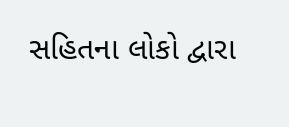સહિતના લોકો દ્વારા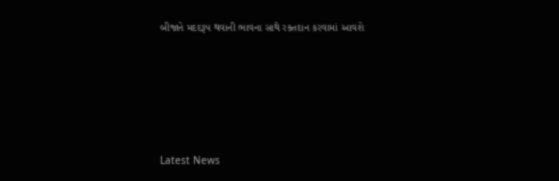બીજાને મદદરૂપ થવાની ભાવના સાથે રક્તદાન કરવામાં આવશે






Latest News